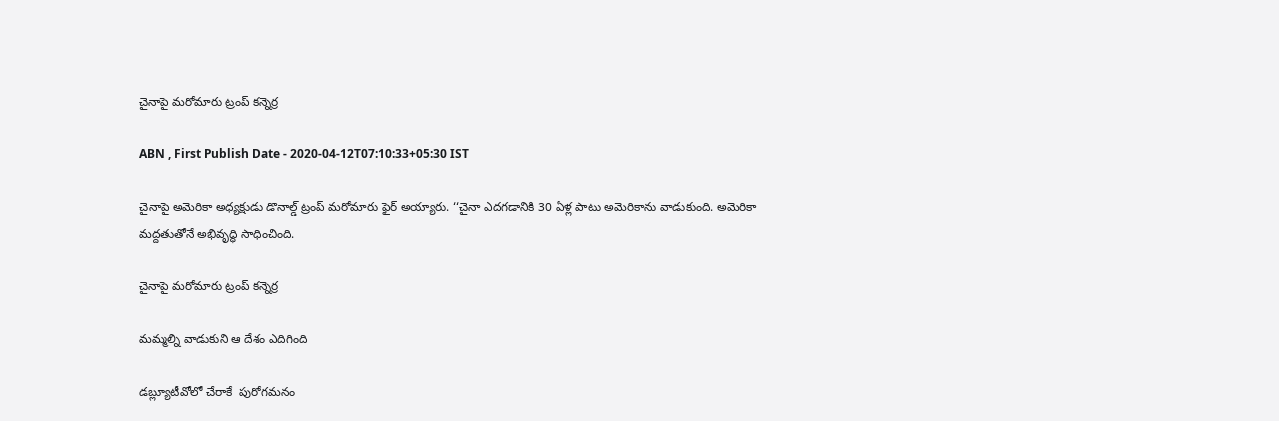చైనాపై మరోమారు ట్రంప్‌ కన్నెర్ర

ABN , First Publish Date - 2020-04-12T07:10:33+05:30 IST

చైనాపై అమెరికా అధ్యక్షుడు డొనాల్డ్‌ ట్రంప్‌ మరోమారు ఫైర్‌ అయ్యారు. ‘‘చైనా ఎదగడానికి 30 ఏళ్ల పాటు అమెరికాను వాడుకుంది. అమెరికా మద్దతుతోనే అభివృద్ధి సాధించింది.

చైనాపై మరోమారు ట్రంప్‌ కన్నెర్ర

మమ్మల్ని వాడుకుని ఆ దేశం ఎదిగింది

డబ్ల్యూటీవోలో చేరాకే  పురోగమనం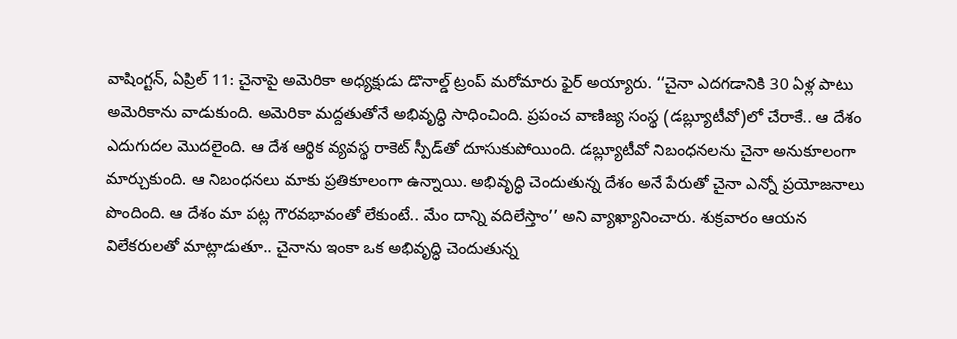వాషింగ్టన్‌, ఏప్రిల్‌ 11: చైనాపై అమెరికా అధ్యక్షుడు డొనాల్డ్‌ ట్రంప్‌ మరోమారు ఫైర్‌ అయ్యారు. ‘‘చైనా ఎదగడానికి 30 ఏళ్ల పాటు అమెరికాను వాడుకుంది. అమెరికా మద్దతుతోనే అభివృద్ధి సాధించింది. ప్రపంచ వాణిజ్య సంస్థ (డబ్ల్యూటీవో)లో చేరాకే.. ఆ దేశం ఎదుగుదల మొదలైంది. ఆ దేశ ఆర్థిక వ్యవస్థ రాకెట్‌ స్పీడ్‌తో దూసుకుపోయింది. డబ్ల్యూటీవో నిబంధనలను చైనా అనుకూలంగా మార్చుకుంది. ఆ నిబంధనలు మాకు ప్రతికూలంగా ఉన్నాయి. అభివృద్ధి చెందుతున్న దేశం అనే పేరుతో చైనా ఎన్నో ప్రయోజనాలు పొందింది. ఆ దేశం మా పట్ల గౌరవభావంతో లేకుంటే.. మేం దాన్ని వదిలేస్తాం’’ అని వ్యాఖ్యానించారు. శుక్రవారం ఆయన విలేకరులతో మాట్లాడుతూ.. చైనాను ఇంకా ఒక అభివృద్ధి చెందుతున్న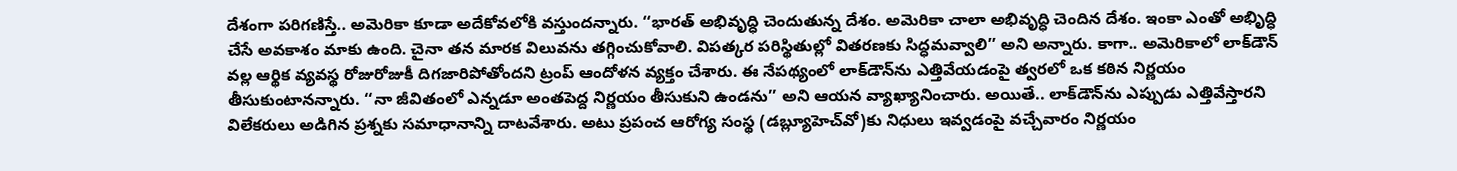దేశంగా పరిగణిస్తే.. అమెరికా కూడా అదేకోవలోకి వస్తుందన్నారు. ‘‘భారత్‌ అభివృద్ధి చెందుతున్న దేశం. అమెరికా చాలా అభివృద్ధి చెందిన దేశం. ఇంకా ఎంతో అభిృద్ధి చేసే అవకాశం మాకు ఉంది. చైనా తన మారక విలువను తగ్గించుకోవాలి. విపత్కర పరిస్థితుల్లో వితరణకు సిద్ధమవ్వాలి’’ అని అన్నారు. కాగా.. అమెరికాలో లాక్‌డౌన్‌ వల్ల ఆర్థిక వ్యవస్థ రోజురోజుకీ దిగజారిపోతోందని ట్రంప్‌ ఆందోళన వ్యక్తం చేశారు. ఈ నేపథ్యంలో లాక్‌డౌన్‌ను ఎత్తివేయడంపై త్వరలో ఒక కఠిన నిర్ణయం తీసుకుంటానన్నారు. ‘‘నా జీవితంలో ఎన్నడూ అంతపెద్ద నిర్ణయం తీసుకుని ఉండను’’ అని ఆయన వ్యాఖ్యానించారు. అయితే.. లాక్‌డౌన్‌ను ఎప్పుడు ఎత్తివేస్తారని విలేకరులు అడిగిన ప్రశ్నకు సమాధానాన్ని దాటవేశారు. అటు ప్రపంచ ఆరోగ్య సంస్థ (డబ్ల్యూహెచ్‌వో)కు నిధులు ఇవ్వడంపై వచ్చేవారం నిర్ణయం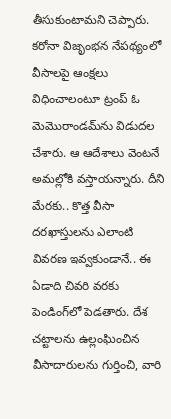తీసుకుంటామని చెప్పారు. కరోనా విజృంభన నేపథ్యంలో వీసాలపై ఆంక్షలు విధించాలంటూ ట్రంప్‌ ఓ మెమొరాండమ్‌ను విడుదల చేశారు. ఆ ఆదేశాలు వెంటనే అమల్లోకి వస్తాయన్నారు. దీని మేరకు.. కొత్త వీసా దరఖాస్తులను ఎలాంటి వివరణ ఇవ్వకుండానే.. ఈ ఏడాది చివరి వరకు పెండింగ్‌లో పెడతారు. దేశ చట్టాలను ఉల్లంఘించిన వీసాదారులను గుర్తించి, వారి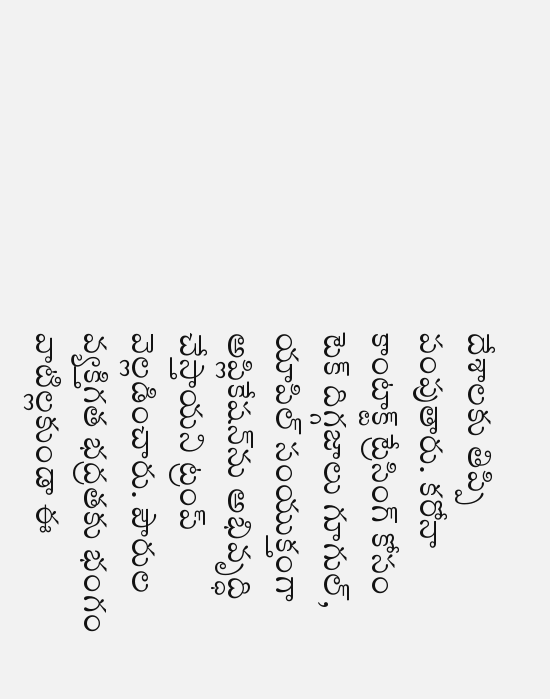దేశాలకు తిప్పి పంపుతారు. కరోనా కాంటాక్ట్‌ ట్రేసింగ్‌ కోసం టెక్‌ దిగ్గజాలు గూగుల్‌, యాపిల్‌ సంయుక్తంగా అప్లికేషన్‌ను అభివృద్ధి చేస్తాయని ట్రంప్‌ వెల్లడించారు. పౌరుల వ్యక్తిగత భద్రతకు భంగం వాటిల్లకుండా ఈ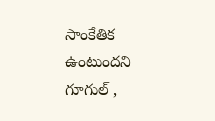సాంకేతిక ఉంటుందని గూగుల్‌ ,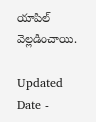యాపిల్‌ వెల్లడించాయి.

Updated Date -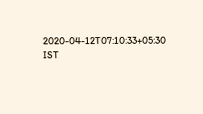2020-04-12T07:10:33+05:30 IST